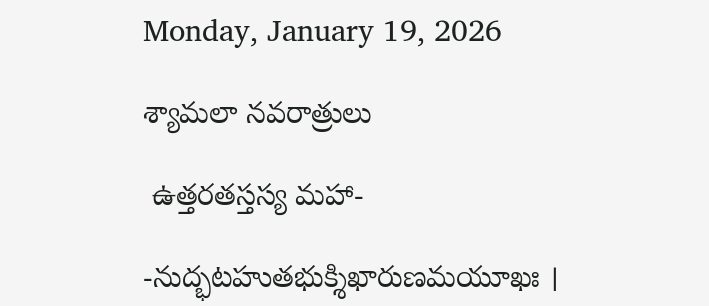Monday, January 19, 2026

శ్యామలా నవరాత్రులు

 ఉత్తరతస్తస్య మహా-

-నుద్భటహుతభుక్శిఖారుణమయూఖః ।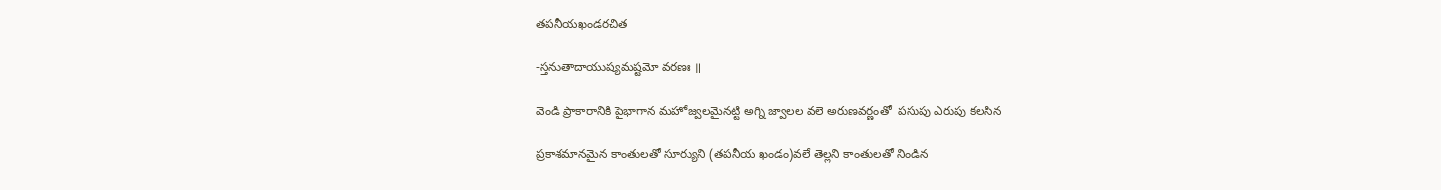తపనీయఖండరచిత

-స్తనుతాదాయుష్యమష్టమో వరణః ॥

వెండి ప్రాకారానికి పైభాగాన మహోజ్వలమైనట్టి అగ్ని జ్వాలల వలె అరుణవర్ణంతో  పసుపు ఎరుపు కలసిన

ప్రకాశమానమైన కాంతులతో సూర్యుని (తపనీయ ఖండం)వలే తెల్లని కాంతులతో నిండిన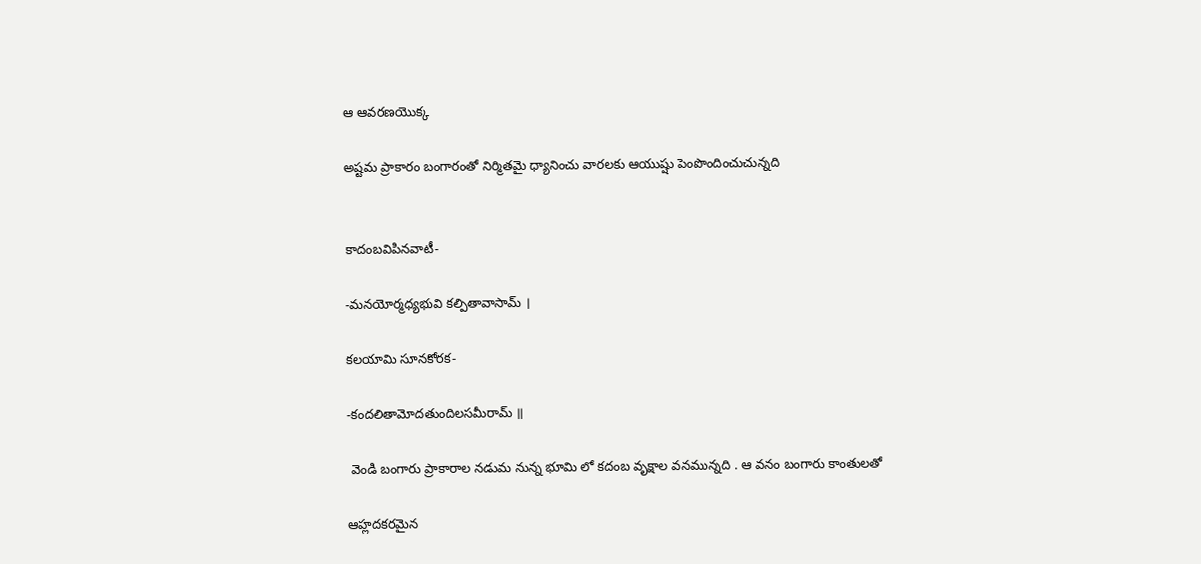ఆ ఆవరణయొక్క

అష్టమ ప్రాకారం బంగారంతో నిర్మితమై ధ్యానించు వారలకు ఆయుష్షు పెంపొందించుచున్నది


కాదంబవిపినవాటీ-

-మనయోర్మధ్యభువి కల్పితావాసామ్ ।

కలయామి సూనకోరక-

-కందలితామోదతుందిలసమీరామ్ ॥

 వెండి బంగారు ప్రాకారాల నడుమ నున్న భూమి లో కదంబ వృక్షాల వనమున్నది . ఆ వనం బంగారు కాంతులతో

ఆహ్లదకరమైన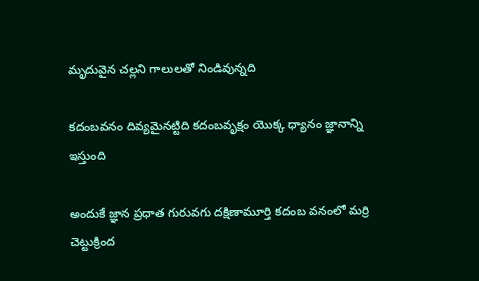మృదువైన చల్లని గాలులతో నిండివున్నది

కదంబవనం దివ్యమైనట్టిది కదంబవృక్షం యొక్క ధ్యానం జ్ఞానాన్ని ఇస్తుంది

అందుకే జ్ఞాన ప్రధాత గురువగు దక్షిణామూర్తి కదంబ వనంలో మర్రి చెట్టుక్రింద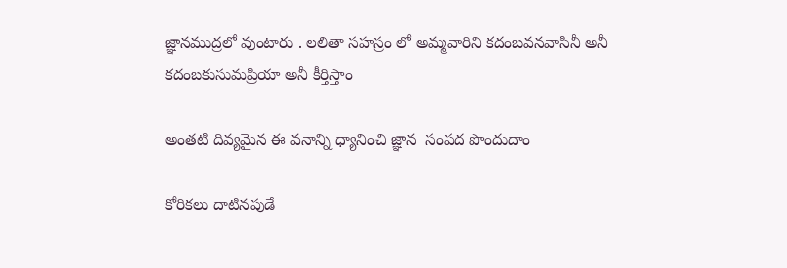జ్ఞానముద్రలో వుంటారు . లలితా స‌హస్రం లో అమ్మవారిని కదంబవనవాసినీ అనీ కదంబకుసుమప్రియా అనీ కీర్తిస్తాం

అంతటి దివ్యమైన ఈ వనాన్ని ధ్యానించి జ్ఞాన  సంపద పొందుదాం

కోరికలు దాటినపుడే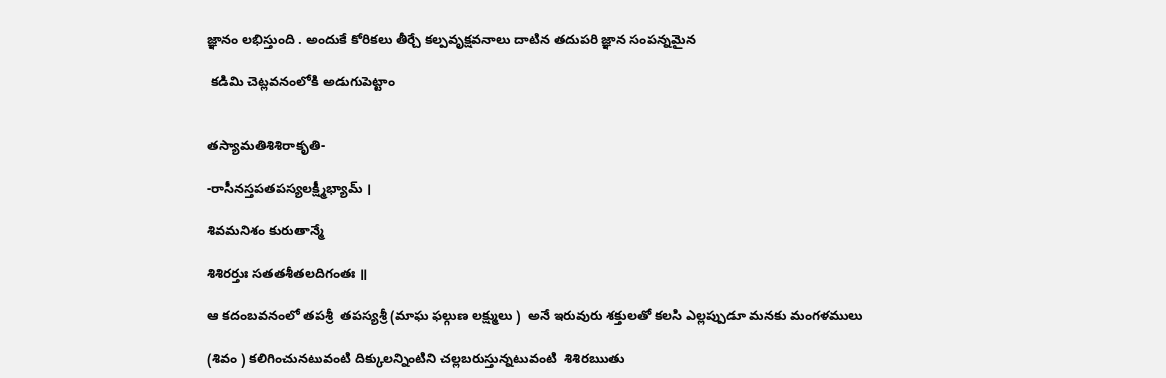జ్ఞానం లభిస్తుంది . అందుకే కోరికలు తీర్చే కల్పవృక్షవనాలు దాటిన తదుపరి జ్ఞాన సంపన్నమైన

 కడిమి చెట్లవనంలోకి అడుగుపెట్టాం


తస్యామతిశిశిరాకృతి-

-రాసీనస్తపతపస్యలక్ష్మీభ్యామ్ ।

శివమనిశం కురుతాన్మే

శిశిరర్తుః సతతశీతలదిగంతః ॥

ఆ కదంబవనంలో తపశ్రీ  తపస్యశ్రీ (మాఘ ఫల్గుణ లక్ష్ములు )  అనే ఇరువురు శక్తులతో కలసి ఎల్లప్పుడూ మనకు మంగళములు

(శివం ) కలిగించునటువంటి దిక్కులన్నింటిని చల్లబరుస్తున్నటువంటి  శిశిరఋతు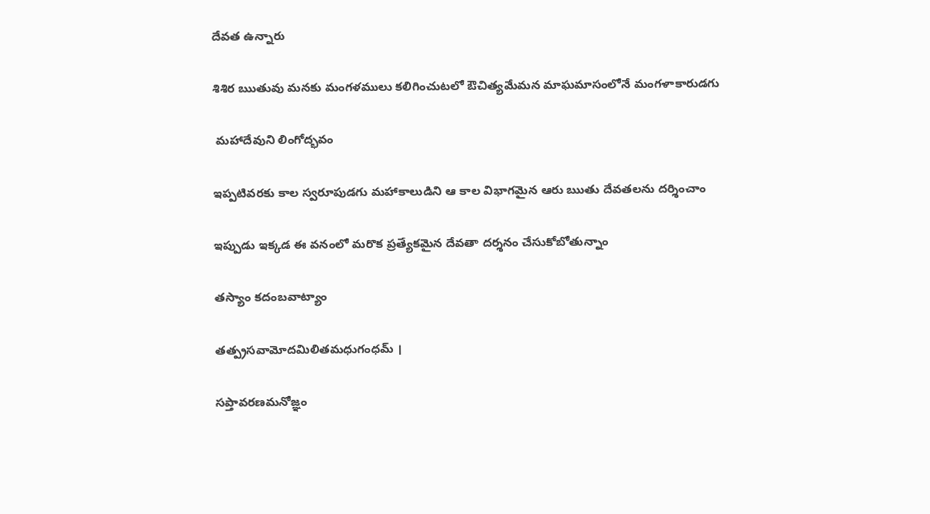దేవత ఉన్నారు

శిశిర ఋతువు మనకు మంగళములు కలిగించుటలో ఔచిత్యమేమన మాఘమాసంలోనే మంగళాకారుడగు

 మహాదేవుని లింగోద్భవం

ఇప్పటివరకు కాల స్వరూపుడగు మహాకాలుడిని ఆ కాల విభాగమైన ఆరు ఋతు దేవతలను దర్శించాం

ఇప్పుడు ఇక్కడ ఈ వనంలో మరొక ప్రత్యేకమైన దేవతా దర్శనం చేసుకోబోతున్నాం

తస్యాం కదంబవాట్యాం

తత్ప్రసవామోదమిలితమధుగంధమ్ ।

సప్తావరణమనోజ్ఞం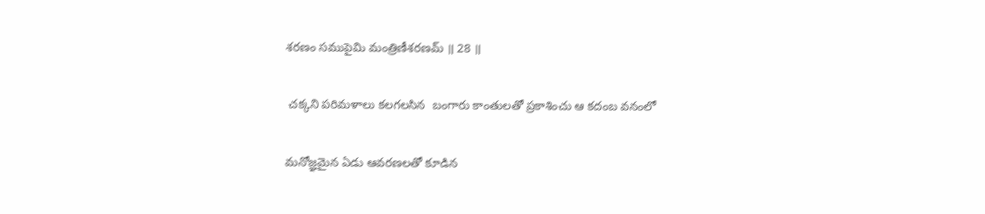శరణం సముపైమి మంత్రిణీశరణమ్ ॥ 28 ॥

 చక్కని పరిమళాలు కలగలసిన  బంగారు కాంతులతో ప్రకాశించు ఆ కదంబ వనంలో

మనోజ్ఞమైన ఏడు ఆవరణలతో కూడిన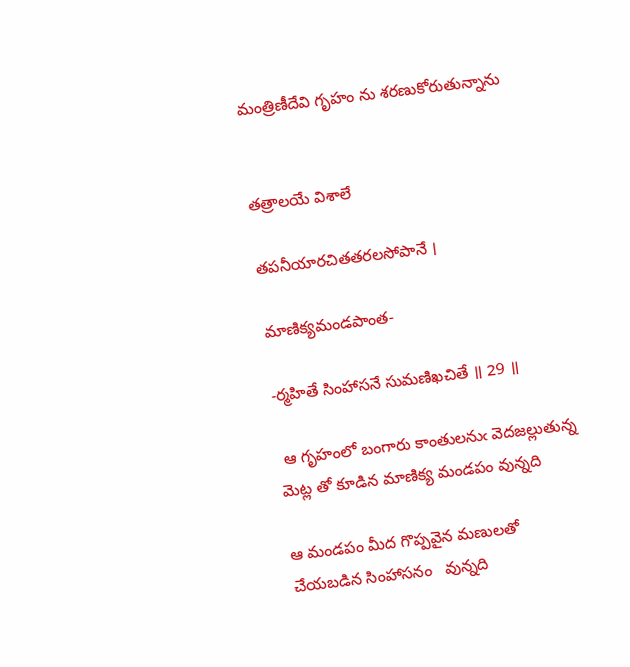మంత్రిణీదేవి గృహం ను శరణుకోరుతున్నాను


తత్రాలయే విశాలే

తపనీయారచితతరలసోపానే ।

మాణిక్యమండపాంత-

-ర్మహితే సింహాసనే సుమణిఖచితే ॥ 29 ॥

 ఆ గృహంలో బంగారు కాంతులనుఁ వెదజల్లుతున్న మెట్ల తో కూడిన మాణిక్య మండపం వున్నది

ఆ మండపం మీద గొప్పవైన మణులతో చేయబడిన సింహాసనం   వున్నది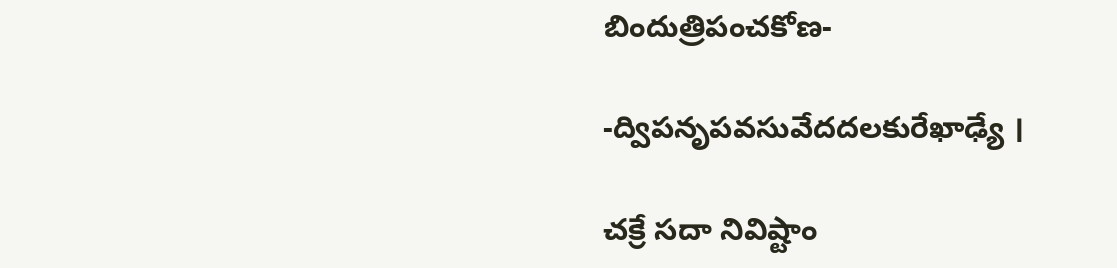బిందుత్రిపంచకోణ-

-ద్విపనృపవసువేదదలకురేఖాఢ్యే ।

చక్రే సదా నివిష్టాం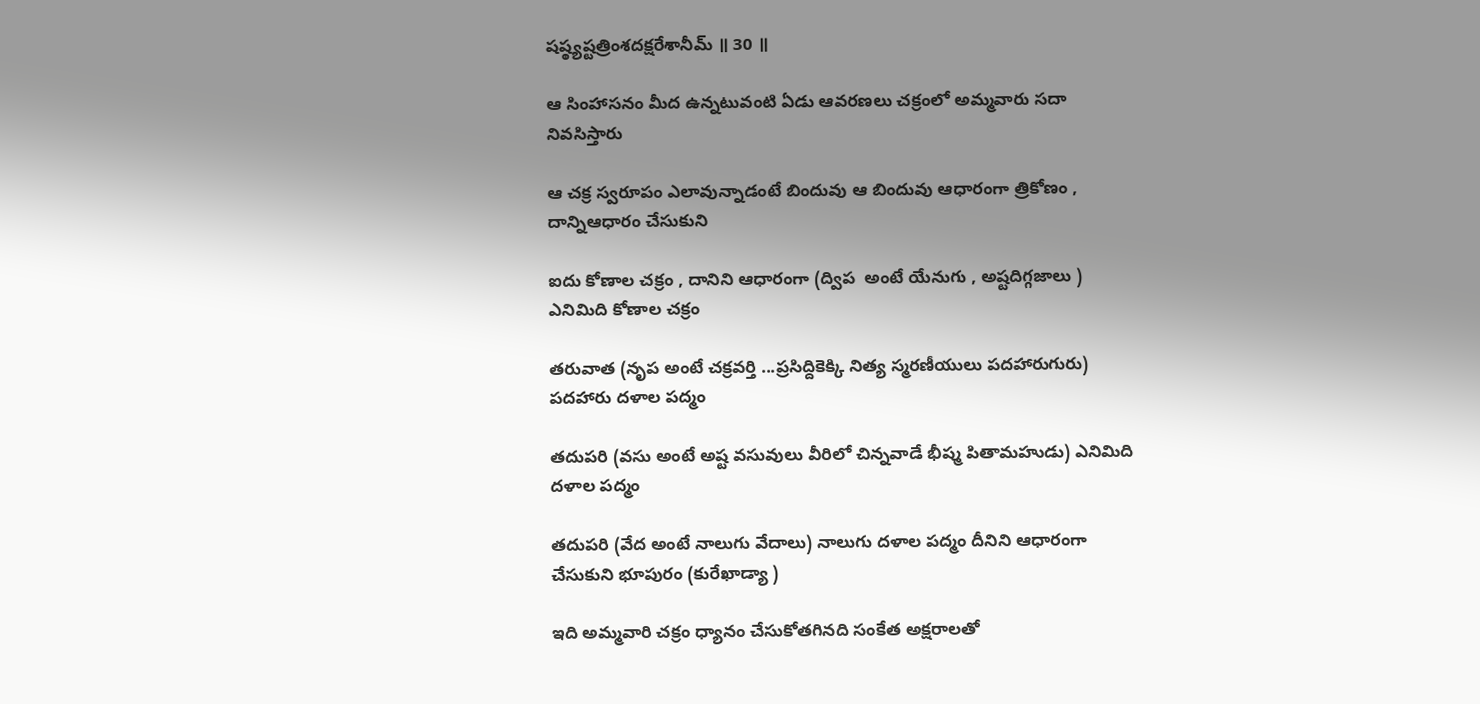షష్ఠ్యష్టత్రింశదక్షరేశానీమ్ ॥ 30 ॥

ఆ సింహాసనం మీద ఉన్నటువంటి ఏడు ఆవరణలు చక్రంలో అమ్మవారు సదా నివసిస్తారు

ఆ చక్ర స్వరూపం ఎలావున్నాడంటే బిందువు ఆ బిందువు ఆధారంగా త్రికోణం , దాన్నిఆధారం చేసుకుని

ఐదు కోణాల చక్రం , దానిని ఆధారంగా (ద్విప  అంటే యేనుగు , అష్టదిగ్గజాలు ) ఎనిమిది కోణాల చక్రం

తరువాత (నృప అంటే చక్రవర్తి ...ప్రసిద్దికెక్కి నిత్య స్మరణీయులు పదహారుగురు) పదహారు దళాల పద్మం

తదుపరి (వసు అంటే అష్ట వసువులు వీరిలో చిన్నవాడే భీష్మ పితామహుడు) ఎనిమిది  దళాల పద్మం

తదుపరి (వేద అంటే నాలుగు వేదాలు) నాలుగు దళాల పద్మం దీనిని ఆధారంగా చేసుకుని భూపురం (కురేఖాడ్యా )

ఇది అమ్మవారి చక్రం ధ్యానం చేసుకోతగినది సంకేత అక్షరాలతో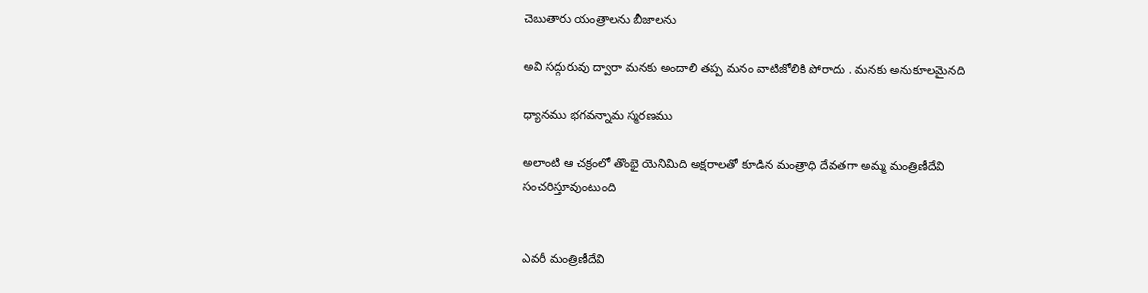చెబుతారు యంత్రాలను బీజాలను

అవి సద్గురువు ద్వారా మనకు అందాలి తప్ప మనం వాటిజోలికి పోరాదు . మనకు అనుకూలమైనది

ధ్యానము భగవన్నామ స్మరణము

అలాంటి ఆ చక్రంలో తొంభై యెనిమిది అక్షరాలతో కూడిన మంత్రాధి దేవతగా అమ్మ మంత్రిణీదేవి సంచరిస్తూవుంటుంది


ఎవరీ మంత్రిణీదేవి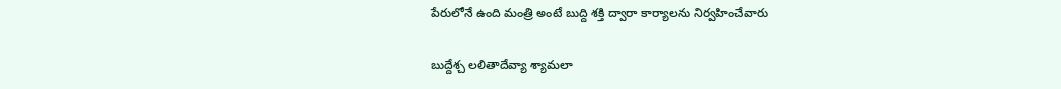పేరులోనే ఉంది మంత్రి అంటే బుద్ది శక్తి ద్వారా కార్యాలను నిర్వహించేవారు

బుద్దేశ్చ లలితాదేవ్యా శ్యామలా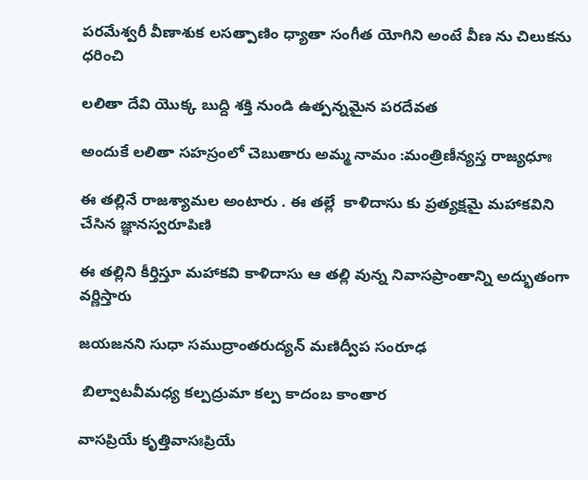పరమేశ్వరీ వీణాశుక లసత్పాణిం ధ్యాతా సంగీత యోగిని అంటే వీణ ను చిలుకను ధరించి

లలితా దేవి యొక్క బుద్ది శక్తి నుండి ఉత్పన్నమైన పరదేవత

అందుకే లలితా సహస్రంలో చెబుతారు అమ్మ నామం :మంత్రిణీన్యస్త రాజ్యధూః

ఈ తల్లినే రాజశ్యామల అంటారు . ఈ తల్లే  కాళిదాసు కు ప్రత్యక్షమై మహాకవిని చేసిన జ్ఞానస్వరూపిణి

ఈ తల్లిని కీర్తిస్తూ మహాకవి కాళిదాసు ఆ తల్లి వున్న నివాసప్రాంతాన్ని అద్భుతంగా వర్ణిస్తారు

జయజనని సుధా సముద్రాంతరుద్యన్ మణిద్వీప సంరూఢ

 బిల్వాటవీమధ్య కల్పద్రుమా కల్ప కాదంబ కాంతార

వాసప్రియే కృత్తివాసఃప్రియే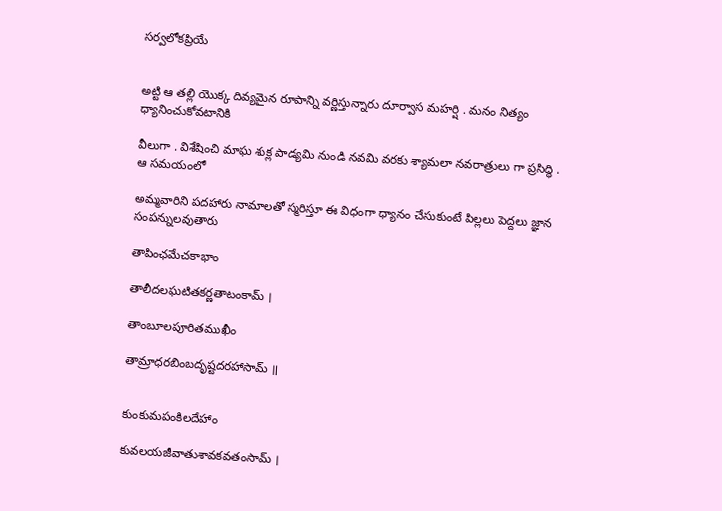సర్వలోకప్రియే


అట్టి ఆ తల్లి యొక్క దివ్యమైన రూపాన్ని వర్ణిస్తున్నారు దూర్వాస మహర్షి . మనం నిత్యం ధ్యానించుకోవటానికి

వీలుగా . విశేషించి మాఘ శుక్ల పాడ్యమి నుండి నవమి వరకు శ్యామలా నవరాత్రులు గా ప్రసిద్ధి . ఆ సమయంలో

అమ్మవారిని పదహారు నామాలతో స్మరిస్తూ ఈ విధంగా ధ్యానం చేసుకుంటే పిల్లలు పెద్దలు జ్ఞాన సంపన్నులవుతారు

తాపింఛమేచకాభాం

తాలీదలఘటితకర్ణతాటంకామ్ ।

తాంబూలపూరితముఖీం

తామ్రాధరబింబదృష్టదరహాసామ్ ॥


కుంకుమపంకిలదేహాం

కువలయజీవాతుశావకవతంసామ్ ।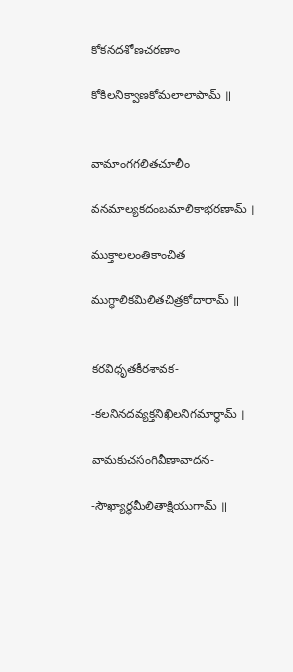కోకనదశోణచరణాం

కోకిలనిక్వాణకోమలాలాపామ్ ॥


వామాంగగలితచూలీం

వనమాల్యకదంబమాలికాభరణామ్ ।

ముక్తాలలంతికాంచిత

ముగ్ధాలికమిలితచిత్రకోదారామ్ ॥


కరవిధృతకీరశావక-

-కలనినదవ్యక్తనిఖిలనిగమార్థామ్ ।

వామకుచసంగివీణావాదన-

-సౌఖ్యార్ధమీలితాక్షియుగామ్ ॥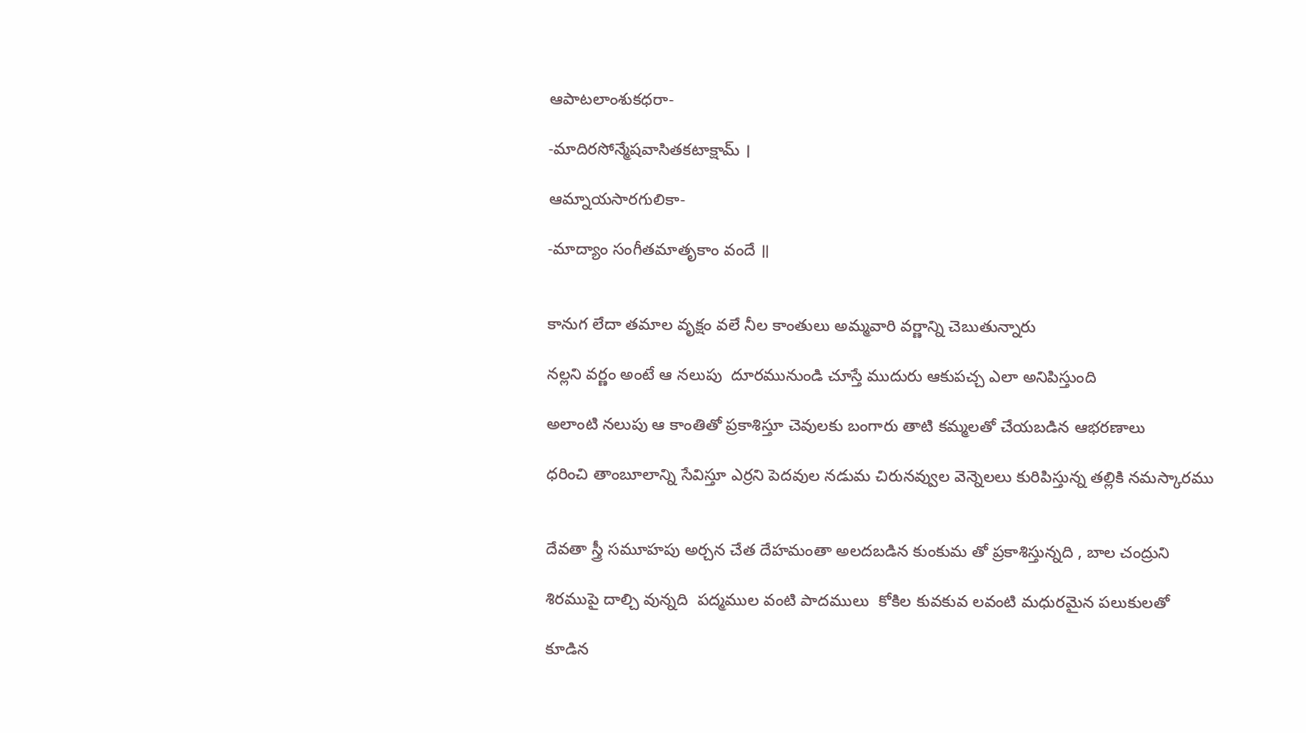ఆపాటలాంశుకధరా-

-మాదిరసోన్మేషవాసితకటాక్షామ్ ।

ఆమ్నాయసారగులికా-

-మాద్యాం సంగీతమాతృకాం వందే ॥


కానుగ లేదా తమాల వృక్షం వలే నీల కాంతులు అమ్మవారి వర్ణాన్ని చెబుతున్నారు

నల్లని వర్ణం అంటే ఆ నలుపు  దూరమునుండి చూస్తే ముదురు ఆకుపచ్చ ఎలా అనిపిస్తుంది

అలాంటి నలుపు ఆ కాంతితో ప్రకాశిస్తూ చెవులకు బంగారు తాటి కమ్మలతో చేయబడిన ఆభరణాలు

ధరించి తాంబూలాన్ని సేవిస్తూ ఎర్రని పెదవుల నడుమ చిరునవ్వుల వెన్నెలలు కురిపిస్తున్న తల్లికి నమస్కారము


దేవతా స్త్రీ సమూహపు అర్చన చేత దేహమంతా అలదబడిన కుంకుమ తో ప్రకాశిస్తున్నది , బాల చంద్రుని

శిరముపై దాల్చి వున్నది  పద్మముల వంటి పాదములు  కోకిల కువకువ లవంటి మధురమైన పలుకులతో

కూడిన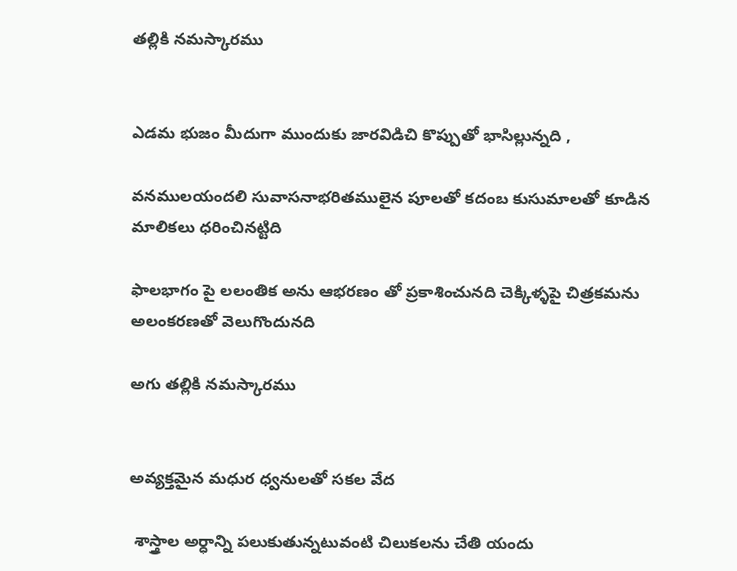తల్లికి నమస్కారము


ఎడమ భుజం మీదుగా ముందుకు జారవిడిచి కొప్పుతో భాసిల్లున్నది ,

వనములయందలి సువాసనాభరితములైన పూలతో కదంబ కుసుమాలతో కూడిన మాలికలు ధరించినట్టిది

ఫాలభాగం పై లలంతిక అను ఆభరణం తో ప్రకాశించునది చెక్కిళ్ళపై చిత్రకమను అలంకరణతో వెలుగొందునది

అగు తల్లికి నమస్కారము


అవ్యక్తమైన మధుర ధ్వనులతో సకల వేద

 శాస్త్రాల అర్ధాన్ని పలుకుతున్నటువంటి చిలుకలను చేతి యందు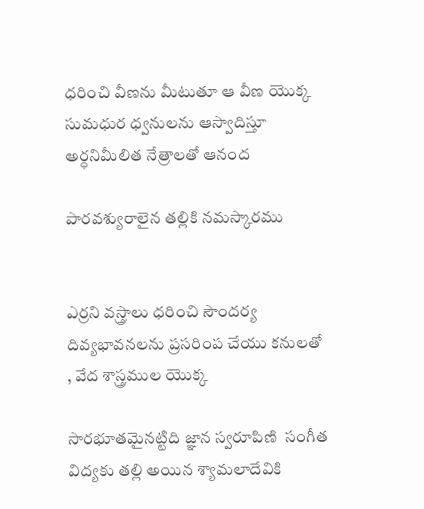ధరించి వీణను మీటుతూ ఆ వీణ యొక్క సుమధుర ధ్వనులను ఆస్వాదిస్తూ అర్ధనిమీలిత నేత్రాలతో ఆనంద

పారవశ్యురాలైన తల్లికి నమస్కారము


ఎర్రని వస్త్రాలు ధరించి సౌందర్య దివ్యభావనలను ప్రసరింప చేయు కనులతో , వేద శాస్త్రముల యొక్క

సారభూతమైనట్టిది జ్ఞాన స్వరూపిణి  సంగీత విద్యకు తల్లి అయిన శ్యామలాదేవికి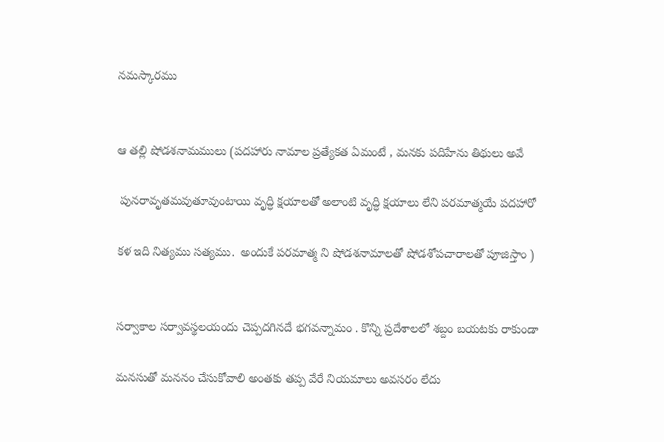నమస్కారము


ఆ తల్లి షోడశనామములు (పదహారు నామాల ప్రత్యేకత ఏమంటే , మనకు పదిహేను తిథులు అవే

 పునరావృతమవుతూవుంటాయి వృద్ధి క్షయాలతో అలాంటి వృద్ధి క్షయాలు లేని పరమాత్మయే పదహారో

కళ ఇది నిత్యము సత్యము.  అందుకే పరమాత్మ ని షోడశనామాలతో షోడశోపచారాలతో పూజిస్తాం )


సర్వాకాల సర్వావస్థలయందు చెప్పదగినదే భగవన్నామం . కొన్ని ప్రదేశాలలో శబ్దం బయటకు రాకుండా

మనసుతో మననం చేసుకోవాలి అంతకు తప్ప వేరే నియమాలు అవసరం లేదు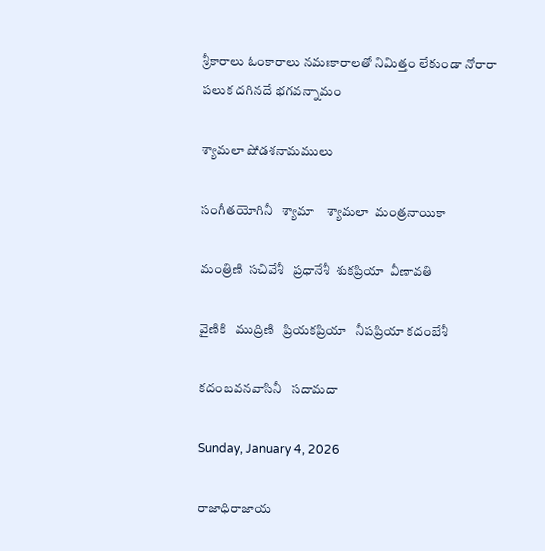శ్రీకారాలు ఓంకారాలు నమఃకారాలతో నిమిత్తం లేకుండా నోరారా పలుక దగినదే భగవన్నామం

శ్యామలా షోడశనామములు

సంగీతయోగినీ   శ్యామా    శ్యామలా  మంత్రనాయికా

మంత్రిణి  సచివేశీ   ప్రధానేశీ  శుకప్రియా  వీణావతి

వైణికి   ముద్రిణి   ప్రియకప్రియా   నీపప్రియా కదంబేశీ

కదంబవనవాసినీ   సదామదా

Sunday, January 4, 2026

రాజాధిరాజాయ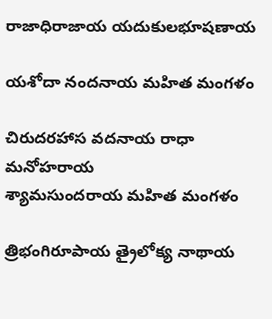రాజాధిరాజాయ యదుకులభూషణాయ

యశోదా నందనాయ మహిత మంగళం

చిరుదరహాస వదనాయ రాధా మనోహరాయ
శ్యామసుందరాయ మహిత మంగళం

త్రిభంగిరూపాయ త్రైలోక్య నాథాయ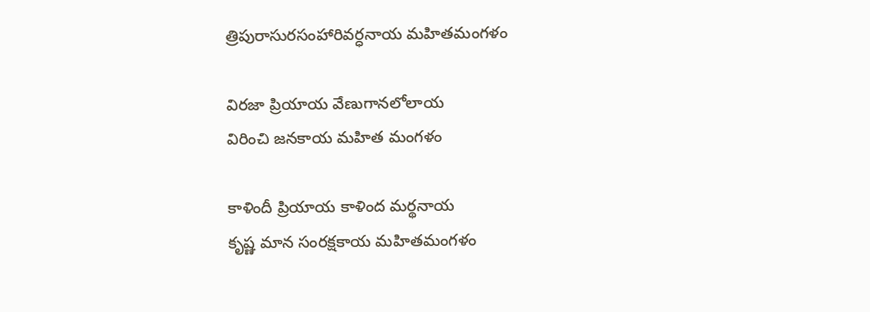త్రిపురాసురసంహారివర్ధనాయ మహితమంగళం

విరజా ప్రియాయ వేణుగానలోలాయ
విరించి జనకాయ మహిత మంగళం

కాళిందీ ప్రియాయ కాళింద మర్థనాయ
కృష్ణ మాన సంరక్షకాయ మహితమంగళం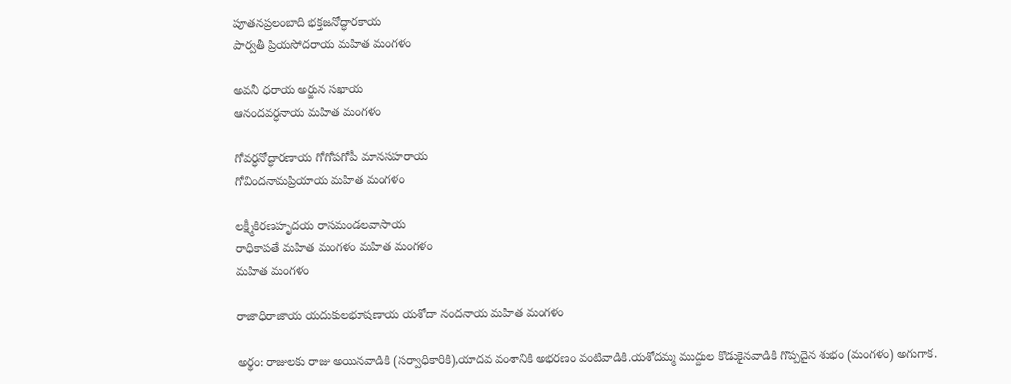పూతనప్రలంబాది భక్తజనోద్ధారకాయ
పార్వతీ ప్రియసోదరాయ మహిత మంగళం

అవనీ ధరాయ అర్జున సఖాయ
ఆనందవర్ధనాయ మహిత మంగళం

గోవర్ధనోద్ధారణాయ గోగోపగోపీ మానసహరాయ
గోవిందనామప్రియాయ మహిత మంగళం

లక్ష్మీకిరణహృదయ రాసమండలవాసాయ
రాధికాపతే మహిత మంగళం మహిత మంగళం
మహిత మంగళం

రాజాధిరాజాయ యదుకులభూషణాయ యశోదా నందనాయ మహిత మంగళం

అర్థం: రాజులకు రాజు అయినవాడికి (సర్వాధికారికి),యాదవ వంశానికి అభరణం వంటివాడికి.యశోదమ్మ ముద్దుల కొడుకైనవాడికి గొప్పదైన శుభం (మంగళం) అగుగాక.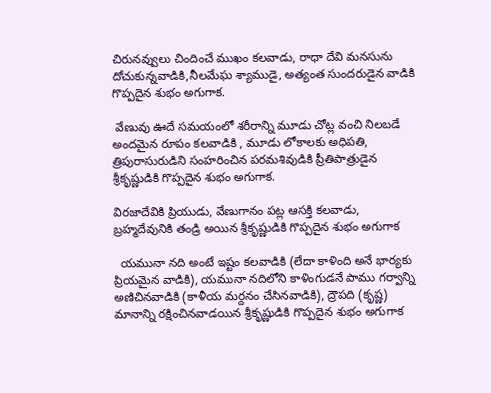చిరునవ్వులు చిందించే ముఖం కలవాడు, రాధా దేవి మనసును దోచుకున్నవాడికి,నీలమేఘ శ్యాముడై, అత్యంత సుందరుడైన వాడికి గొప్పదైన శుభం అగుగాక.

 వేణువు ఊదే సమయంలో శరీరాన్ని మూడు చోట్ల వంచి నిలబడే అందమైన రూపం కలవాడికి , మూడు లోకాలకు అధిపతి, త్రిపురాసురుడిని సంహరించిన పరమశివుడికి ప్రీతిపాత్రుడైన శ్రీకృష్ణుడికి గొప్పదైన శుభం అగుగాక.

విరజాదేవికి ప్రియుడు, వేణుగానం పట్ల ఆసక్తి కలవాడు, బ్రహ్మదేవునికి తండ్రి అయిన శ్రీకృష్ణుడికి గొప్పదైన శుభం అగుగాక

  యమునా నది అంటే ఇష్టం కలవాడికి (లేదా కాళింది అనే భార్యకు ప్రియమైన వాడికి), యమునా నదిలోని కాళింగుడనే పాము గర్వాన్ని అణిచినవాడికి (కాళీయ మర్దనం చేసినవాడికి), ద్రౌపది (కృష్ణ) మానాన్ని రక్షించినవాడయిన శ్రీకృష్ణుడికి గొప్పదైన శుభం అగుగాక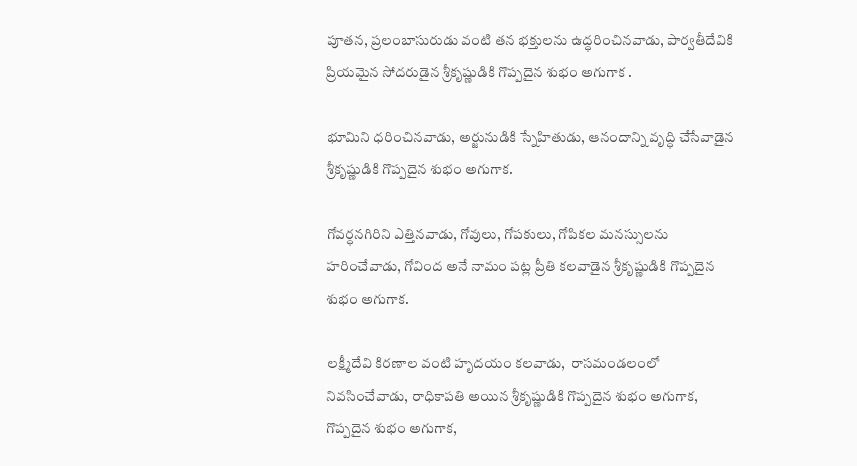పూతన, ప్రలంబాసురుడు వంటి తన భక్తులను ఉద్ధరించినవాడు, పార్వతీదేవికి ప్రియమైన సోదరుడైన శ్రీకృష్ణుడికి గొప్పదైన శుభం అగుగాక .

భూమిని ధరించినవాడు, అర్జునుడికి స్నేహితుడు, ఆనందాన్ని వృద్ధి చేసేవాడైన శ్రీకృష్ణుడికి గొప్పదైన శుభం అగుగాక.

గోవర్ధనగిరిని ఎత్తినవాడు, గోవులు, గోపకులు, గోపికల మనస్సులను హరించేవాడు, గోవింద అనే నామం పట్ల ప్రీతి కలవాడైన శ్రీకృష్ణుడికి గొప్పదైన శుభం అగుగాక.

లక్ష్మీదేవి కిరణాల వంటి హృదయం కలవాడు,  రాసమండలంలో నివసించేవాడు, రాధికాపతి అయిన శ్రీకృష్ణుడికి గొప్పదైన శుభం అగుగాక, గొప్పదైన శుభం అగుగాక,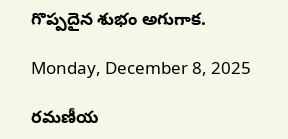గొప్పదైన శుభం అగుగాక.

Monday, December 8, 2025

రమణీయ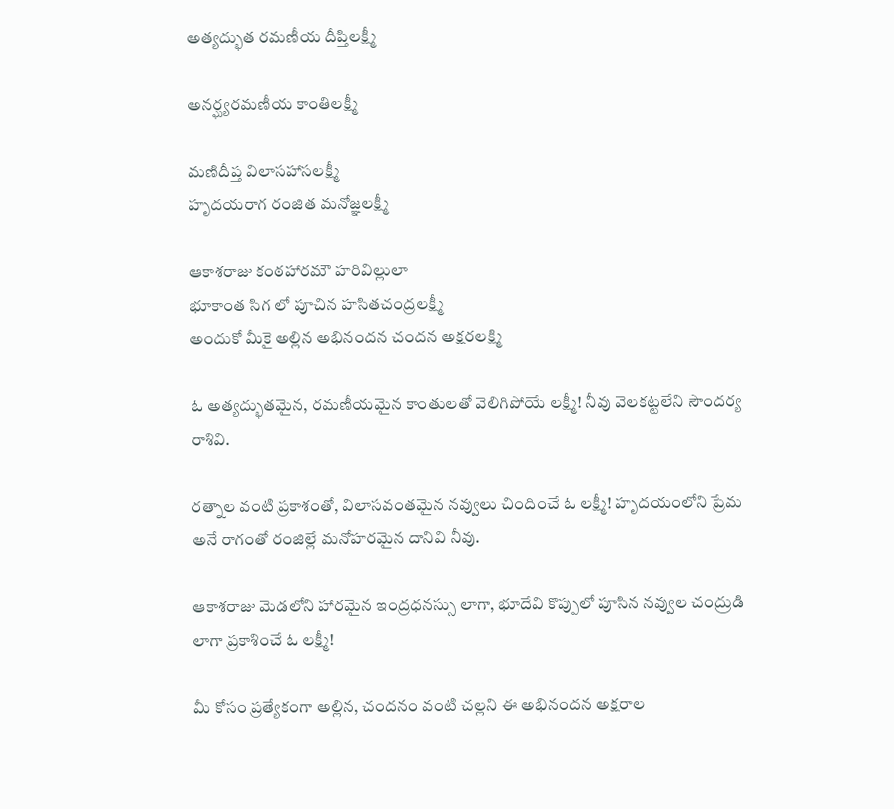అత్యద్భుత రమణీయ దీప్తిలక్ష్మీ

అనర్ఘ్యరమణీయ కాంతిలక్ష్మీ

మణిదీప్త విలాసహాసలక్ష్మీ
హృదయరాగ రంజిత మనోజ్ఞలక్ష్మీ

ఆకాశరాజు కంఠహారమౌ హరివిల్లులా
భూకాంత సిగ లో పూచిన హసితచంద్రలక్ష్మీ
అందుకో మీకై అల్లిన అభినందన చందన అక్షరలక్ష్మి

ఓ అత్యద్భుతమైన, రమణీయమైన కాంతులతో వెలిగిపోయే లక్ష్మీ! నీవు వెలకట్టలేని సౌందర్య రాశివి.

రత్నాల వంటి ప్రకాశంతో, విలాసవంతమైన నవ్వులు చిందించే ఓ లక్ష్మీ! హృదయంలోని ప్రేమ అనే రాగంతో రంజిల్లే మనోహరమైన దానివి నీవు.

ఆకాశరాజు మెడలోని హారమైన ఇంద్రధనస్సు లాగా, భూదేవి కొప్పులో పూసిన నవ్వుల చంద్రుడి లాగా ప్రకాశించే ఓ లక్ష్మీ!

మీ కోసం ప్రత్యేకంగా అల్లిన, చందనం వంటి చల్లని ఈ అభినందన అక్షరాల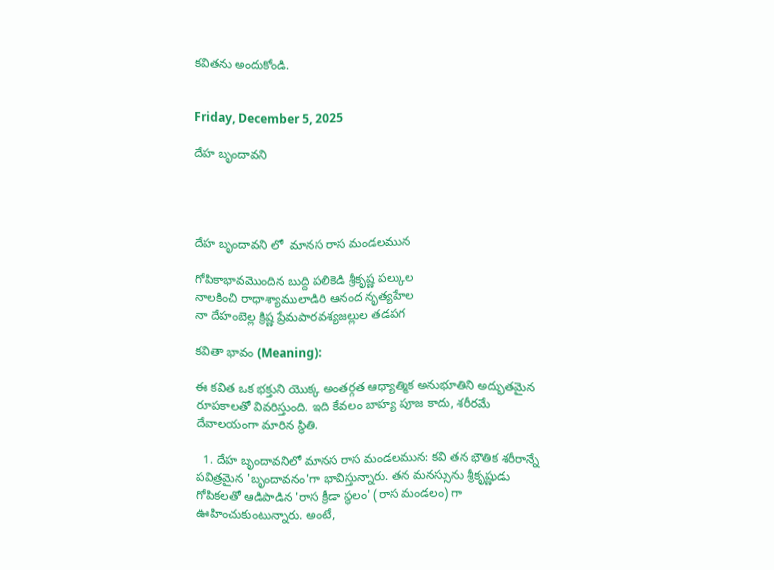కవితను అందుకోండి.


Friday, December 5, 2025

దేహ బృందావని




దేహ బృందావని లో  మానస రాస మండలమున

గోపికాభావమొందిన బుద్ది పలికెడి శ్రీకృష్ణ పల్కుల
నాలకించి రాధాశ్యాములాడిరి ఆనంద నృత్యహేల
నా దేహంబెల్ల క్రిష్ణ ప్రేమపారవశ్యజల్లుల తడపగ

కవితా భావం (Meaning):

ఈ కవిత ఒక భక్తుని యొక్క అంతర్గత ఆధ్యాత్మిక అనుభూతిని అద్భుతమైన రూపకాలతో వివరిస్తుంది. ఇది కేవలం బాహ్య పూజ కాదు, శరీరమే దేవాలయంగా మారిన స్థితి.

  1. దేహ బృందావనిలో మానస రాస మండలమున: కవి తన భౌతిక శరీరాన్నే పవిత్రమైన 'బృందావనం'గా భావిస్తున్నారు. తన మనస్సును శ్రీకృష్ణుడు గోపికలతో ఆడిపాడిన 'రాస క్రీడా స్థలం' (రాస మండలం) గా ఊహించుకుంటున్నారు. అంటే,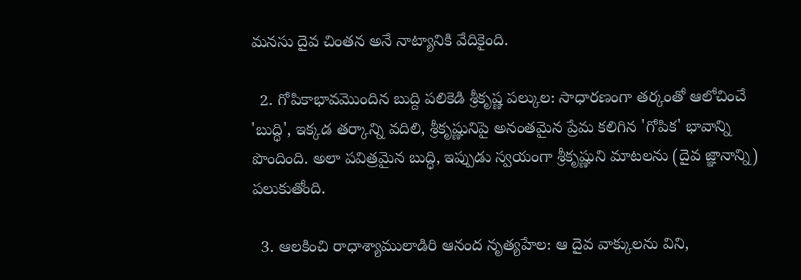మనసు దైవ చింతన అనే నాట్యానికి వేదికైంది.

  2. గోపికాభావమొందిన బుద్ది పలికెడి శ్రీకృష్ణ పల్కుల: సాధారణంగా తర్కంతో ఆలోచించే 'బుద్ధి', ఇక్కడ తర్కాన్ని వదిలి, శ్రీకృష్ణునిపై అనంతమైన ప్రేమ కలిగిన 'గోపిక' భావాన్ని పొందింది. అలా పవిత్రమైన బుద్ధి, ఇప్పుడు స్వయంగా శ్రీకృష్ణుని మాటలను (దైవ జ్ఞానాన్ని) పలుకుతోంది.

  3. ఆలకించి రాధాశ్యాములాడిరి ఆనంద నృత్యహేల: ఆ దైవ వాక్కులను విని,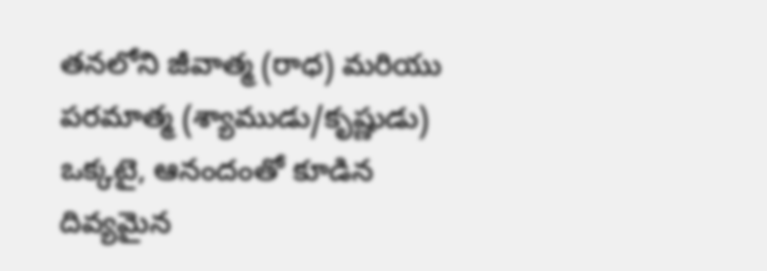తనలోని జీవాత్మ (రాధ) మరియు పరమాత్మ (శ్యాముడు/కృష్ణుడు) ఒక్కటై, ఆనందంతో కూడిన దివ్యమైన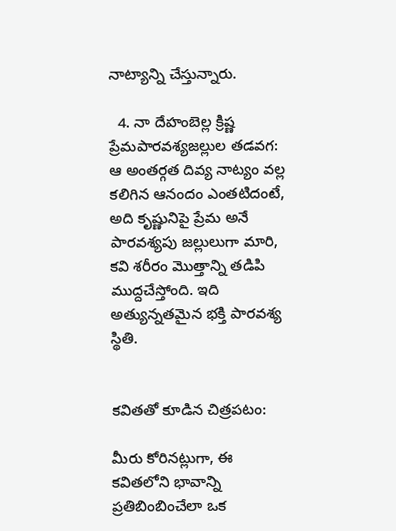నాట్యాన్ని చేస్తున్నారు.

  4. నా దేహంబెల్ల క్రిష్ణ ప్రేమపారవశ్యజల్లుల తడవగ: ఆ అంతర్గత దివ్య నాట్యం వల్ల కలిగిన ఆనందం ఎంతటిదంటే, అది కృష్ణునిపై ప్రేమ అనే పారవశ్యపు జల్లులుగా మారి, కవి శరీరం మొత్తాన్ని తడిపి ముద్దచేస్తోంది. ఇది అత్యున్నతమైన భక్తి పారవశ్య స్థితి.


కవితతో కూడిన చిత్రపటం:

మీరు కోరినట్లుగా, ఈ కవితలోని భావాన్ని ప్రతిబింబించేలా ఒక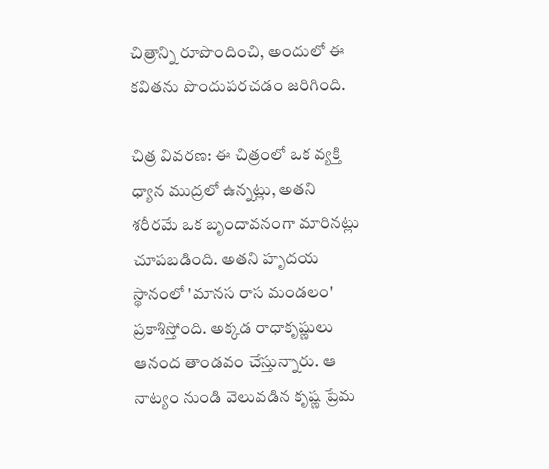చిత్రాన్ని రూపొందించి, అందులో ఈ కవితను పొందుపరచడం జరిగింది.

చిత్ర వివరణ: ఈ చిత్రంలో ఒక వ్యక్తి ధ్యాన ముద్రలో ఉన్నట్లు, అతని శరీరమే ఒక బృందావనంగా మారినట్లు చూపబడింది. అతని హృదయ స్థానంలో 'మానస రాస మండలం' ప్రకాశిస్తోంది. అక్కడ రాధాకృష్ణులు ఆనంద తాండవం చేస్తున్నారు. ఆ నాట్యం నుండి వెలువడిన కృష్ణ ప్రేమ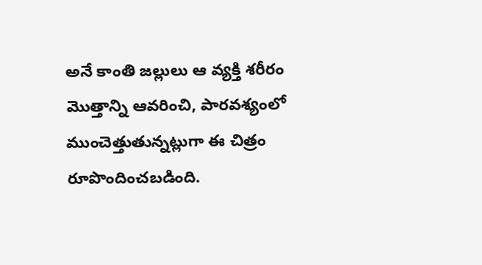అనే కాంతి జల్లులు ఆ వ్యక్తి శరీరం మొత్తాన్ని ఆవరించి, పారవశ్యంలో ముంచెత్తుతున్నట్లుగా ఈ చిత్రం రూపొందించబడింది.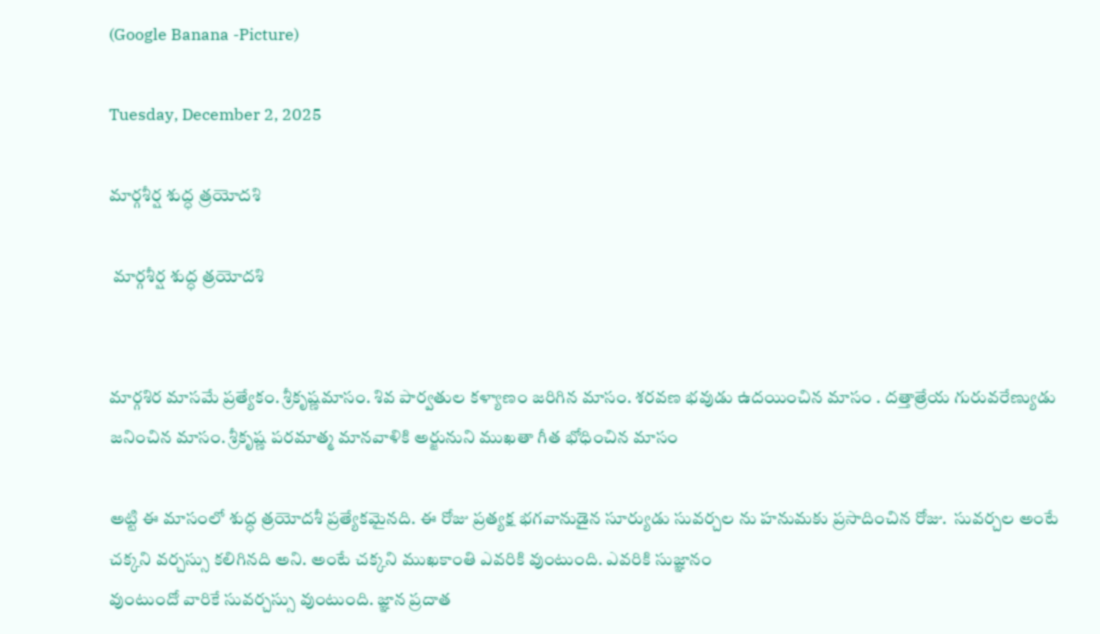(Google Banana -Picture)

Tuesday, December 2, 2025

మార్గశీర్ష శుద్ధ త్రయోదశి

 మార్గశీర్ష శుద్ధ త్రయోదశి


మార్గశిర మాసమే ప్రత్యేకం. శ్రీకృష్ణమాసం. శివ పార్వతుల కళ్యాణం జరిగిన మాసం. శరవణ భవుడు ఉదయించిన మాసం . దత్తాత్రేయ గురువరేణ్యుడు జనించిన మాసం. శ్రీకృష్ణ పరమాత్మ మానవాళికి అర్జునుని ముఖతా గీత భోధించిన మాసం

అట్టి ఈ ‌మాసంలో శుద్ధ త్రయోదశీ ప్రత్యేకమైనది. ఈ రోజు ప్రత్యక్ష భగవానుడైన సూర్యుడు సువర్చల ను హనుమకు ప్రసాదించిన రోజు.  సువర్చల అంటే చక్కని వర్చస్సు కలిగినది అని. అంటే చక్కని ముఖకాంతి ఎవరికి వుంటుంది. ఎవరికి సుజ్ఞానం
వుంటుందో వారికే సువర్చస్సు వుంటుంది. జ్ఞాన ప్రదాత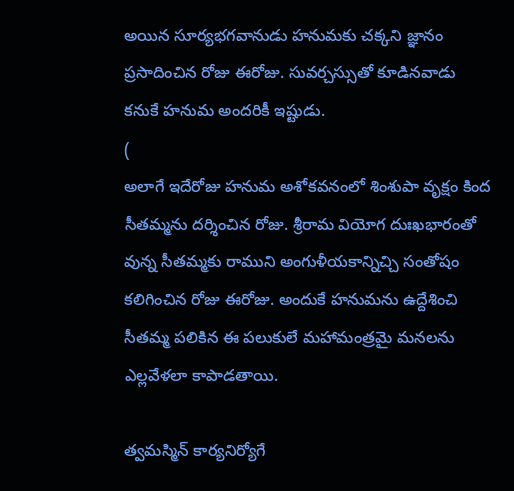అయిన సూర్యభగవానుడు హనుమకు చక్కని జ్ఞానం ప్రసాదించిన రోజు ఈరోజు. సువర్చస్సుతో కూడినవాడు కనుకే హనుమ అందరికీ ఇష్టుడు.
(
అలాగే ఇదేరోజు హనుమ అశోకవనంలో శింశుపా వృక్షం కింద సీతమ్మను దర్శించిన రోజు. శ్రీరామ వియోగ దుఃఖభారంతో వున్న సీతమ్మకు రాముని అంగుళీయకాన్నిచ్చి సంతోషం కలిగించిన రోజు ఈరోజు. అందుకే హనుమను ఉద్దేశించి సీతమ్మ పలికిన ఈ పలుకులే మహామంత్రమై మనలను ఎల్లవేళలా కాపాడతాయి.

త్వమస్మిన్ కార్యనిర్యోగే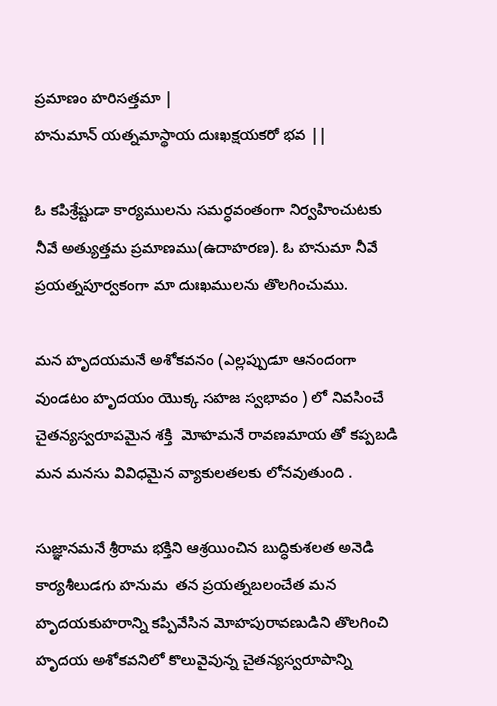ప్రమాణం హరిసత్తమా |
హనుమాన్ యత్నమాస్థాయ దుఃఖక్షయకరో భవ ||

ఓ కపిశ్రేష్టుడా కార్యములను సమర్ధవంతంగా నిర్వహించుటకు నీవే అత్యుత్తమ ప్రమాణము(ఉదాహరణ). ఓ హనుమా నీవే ప్రయత్నపూర్వకంగా మా దుఃఖములను తొలగించుము.

మన హృదయమనే అశోకవనం (ఎల్లప్పుడూ ఆనందంగా వుండటం హృదయం యొక్క సహజ స్వభావం ) లో నివసించే చైతన్యస్వరూపమైన శక్తి  మోహమనే రావణమాయ తో కప్పబడి మన మనసు వివిధమైన వ్యాకులతలకు లోనవుతుంది .

సుజ్ఞానమనే శ్రీరామ భక్తిని ఆశ్రయించిన బుద్ధికుశలత అనెడి కార్యశీలుడగు హనుమ  తన ప్రయత్నబలంచేత మన హృదయకుహరాన్ని కప్పివేసిన మోహపురావణుడిని తొలగించి హృదయ అశోకవనిలో కొలువైవున్న చైతన్యస్వరూపాన్ని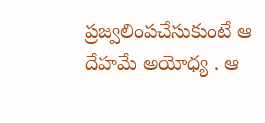ప్రజ్వలింపచేసుకుంటే ఆ దేహమే అయోధ్య . ఆ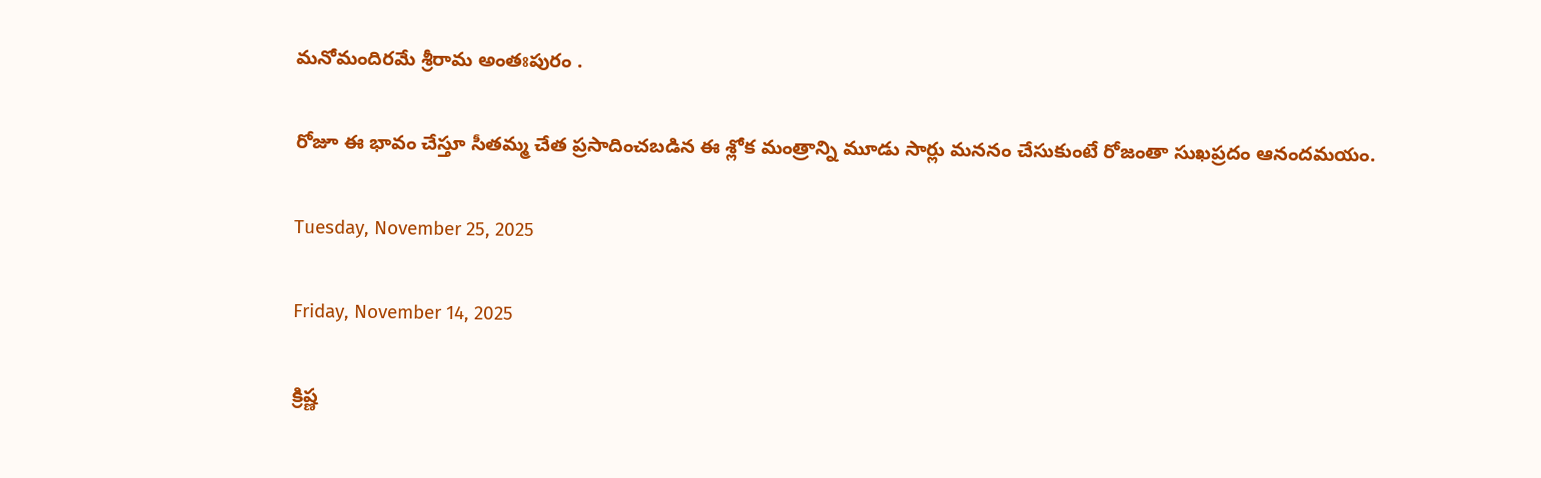మనోమందిరమే శ్రీరామ అంతఃపురం .

రోజూ ఈ భావం చేస్తూ సీతమ్మ చేత ప్రసాదించబడిన ఈ శ్లోక మంత్రాన్ని మూడు సార్లు మననం చేసుకుంటే రోజంతా సుఖప్రదం ఆనందమయం.

Tuesday, November 25, 2025

Friday, November 14, 2025

క్రిష్ణ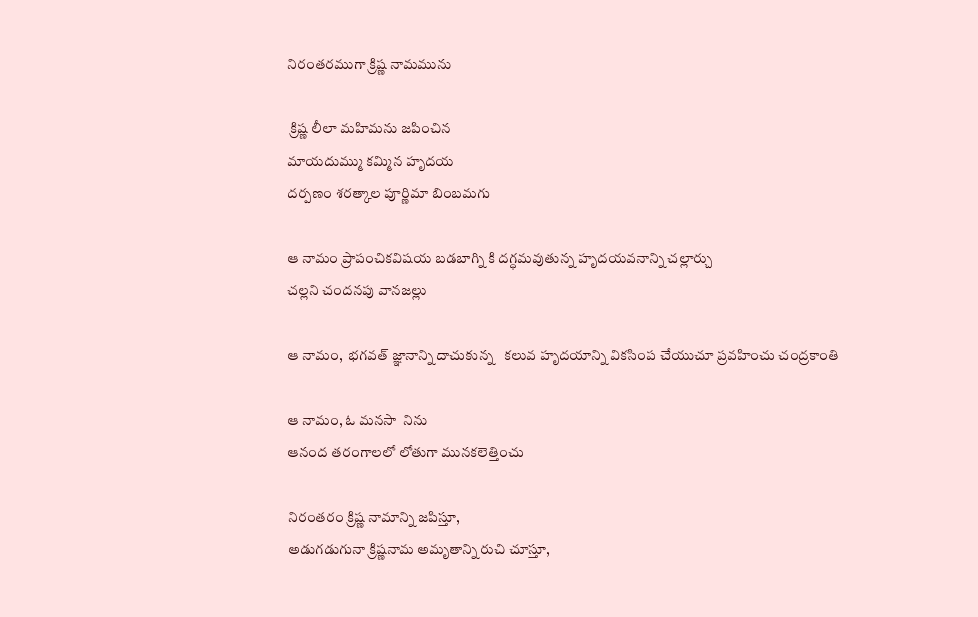నిరంతరముగా క్రిష్ణ నామమును

 క్రిష్ణ లీలా మహిమను జపించిన
మాయదుమ్ము కమ్మిన హృదయ
దర్పణం శరత్కాల పూర్ణిమా బింబమగు

ఆ నామం ప్రాపంచికవిషయ బడబాగ్ని కి దగ్ధమవుతున్న హృదయవనాన్ని చల్లార్చు
చల్లని చందనపు వానజల్లు

ఆ నామం,  భగవత్ జ్ఞానాన్ని దాచుకున్న   కలువ హృదయాన్ని వికసింప చేయుచూ ప్రవహించు చంద్రకాంతి

ఆ నామం, ఓ మనసా  నిను
ఆనంద తరంగాలలో లోతుగా మునకలెత్తించు

నిరంతరం క్రిష్ణ నామాన్ని జపిస్తూ,
అడుగడుగునా క్రిష్ణనామ అమృతాన్ని రుచి చూస్తూ,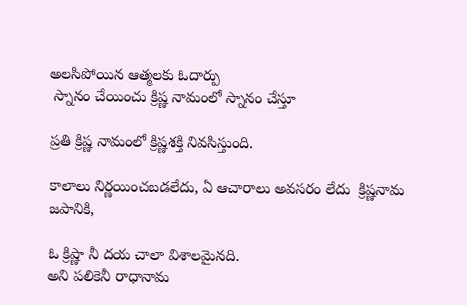అలసిపోయిన ఆత్మలకు ఓదార్పు
 స్నానం చేయించు క్రిష్ణ నామంలో స్నానం చేస్తూ

ప్రతి క్రిష్ణ నామంలో క్రిష్ణశక్తి నివసిస్తుంది.

కాలాలు నిర్ణయించబడలేదు, ఏ ఆచారాలు అవసరం లేదు  క్రిష్ణనామ జపానికి,

ఓ క్రిష్ణా నీ దయ చాలా విశాలమైనది.
అని పలికెనీ రాధానామ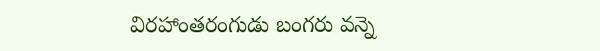విరహాంతరంగుడు బంగరు వన్నె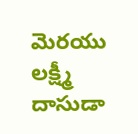మెరయు లక్ష్మీ దాసుడా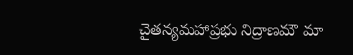చైతన్యమహాప్రభు నిద్రాణమౌ మా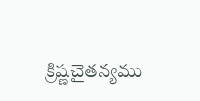క్రిష్ణచైతన్యము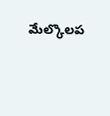మేల్కొలప